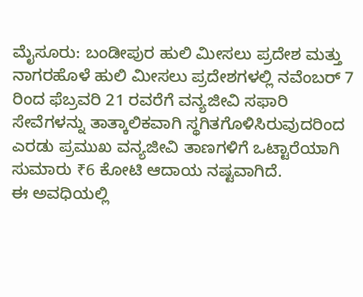ಮೈಸೂರು: ಬಂಡೀಪುರ ಹುಲಿ ಮೀಸಲು ಪ್ರದೇಶ ಮತ್ತು ನಾಗರಹೊಳೆ ಹುಲಿ ಮೀಸಲು ಪ್ರದೇಶಗಳಲ್ಲಿ ನವೆಂಬರ್ 7 ರಿಂದ ಫೆಬ್ರವರಿ 21 ರವರೆಗೆ ವನ್ಯಜೀವಿ ಸಫಾರಿ ಸೇವೆಗಳನ್ನು ತಾತ್ಕಾಲಿಕವಾಗಿ ಸ್ಥಗಿತಗೊಳಿಸಿರುವುದರಿಂದ ಎರಡು ಪ್ರಮುಖ ವನ್ಯಜೀವಿ ತಾಣಗಳಿಗೆ ಒಟ್ಟಾರೆಯಾಗಿ ಸುಮಾರು ₹6 ಕೋಟಿ ಆದಾಯ ನಷ್ಟವಾಗಿದೆ.
ಈ ಅವಧಿಯಲ್ಲಿ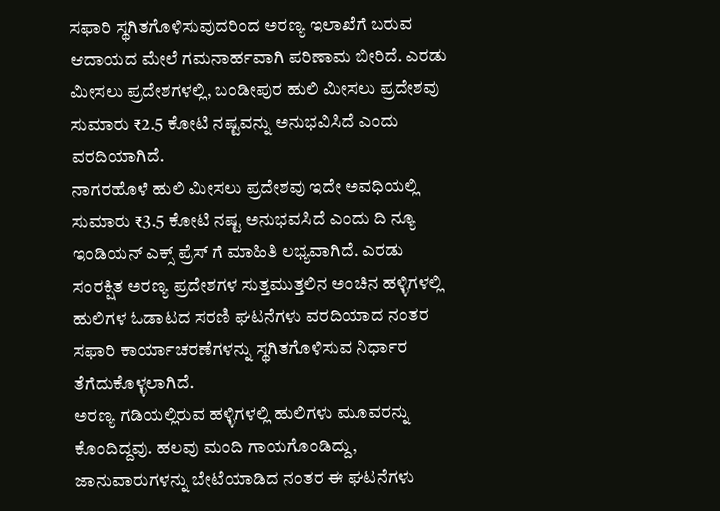ಸಫಾರಿ ಸ್ಥಗಿತಗೊಳಿಸುವುದರಿಂದ ಅರಣ್ಯ ಇಲಾಖೆಗೆ ಬರುವ ಆದಾಯದ ಮೇಲೆ ಗಮನಾರ್ಹವಾಗಿ ಪರಿಣಾಮ ಬೀರಿದೆ. ಎರಡು ಮೀಸಲು ಪ್ರದೇಶಗಳಲ್ಲಿ, ಬಂಡೀಪುರ ಹುಲಿ ಮೀಸಲು ಪ್ರದೇಶವು ಸುಮಾರು ₹2.5 ಕೋಟಿ ನಷ್ಟವನ್ನು ಅನುಭವಿಸಿದೆ ಎಂದು ವರದಿಯಾಗಿದೆ.
ನಾಗರಹೊಳೆ ಹುಲಿ ಮೀಸಲು ಪ್ರದೇಶವು ಇದೇ ಅವಧಿಯಲ್ಲಿ ಸುಮಾರು ₹3.5 ಕೋಟಿ ನಷ್ಟ ಅನುಭವಸಿದೆ ಎಂದು ದಿ ನ್ಯೂ ಇಂಡಿಯನ್ ಎಕ್ಸ್ ಪ್ರೆಸ್ ಗೆ ಮಾಹಿತಿ ಲಭ್ಯವಾಗಿದೆ. ಎರಡು ಸಂರಕ್ಷಿತ ಅರಣ್ಯ ಪ್ರದೇಶಗಳ ಸುತ್ತಮುತ್ತಲಿನ ಅಂಚಿನ ಹಳ್ಳಿಗಳಲ್ಲಿ ಹುಲಿಗಳ ಓಡಾಟದ ಸರಣಿ ಘಟನೆಗಳು ವರದಿಯಾದ ನಂತರ ಸಫಾರಿ ಕಾರ್ಯಾಚರಣೆಗಳನ್ನು ಸ್ಥಗಿತಗೊಳಿಸುವ ನಿರ್ಧಾರ ತೆಗೆದುಕೊಳ್ಳಲಾಗಿದೆ.
ಅರಣ್ಯ ಗಡಿಯಲ್ಲಿರುವ ಹಳ್ಳಿಗಳಲ್ಲಿ ಹುಲಿಗಳು ಮೂವರನ್ನು ಕೊಂದಿದ್ದವು. ಹಲವು ಮಂದಿ ಗಾಯಗೊಂಡಿದ್ದು, ಜಾನುವಾರುಗಳನ್ನು ಬೇಟೆಯಾಡಿದ ನಂತರ ಈ ಘಟನೆಗಳು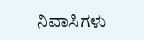ನಿವಾಸಿಗಳು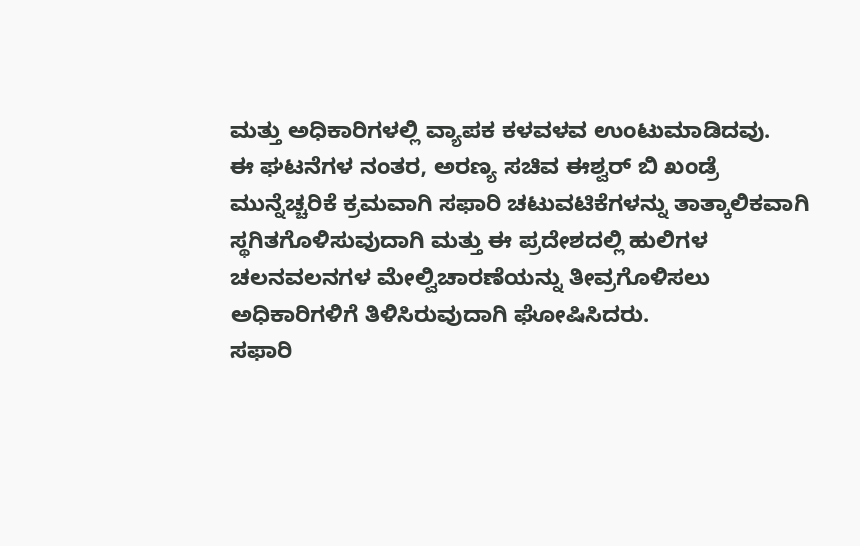ಮತ್ತು ಅಧಿಕಾರಿಗಳಲ್ಲಿ ವ್ಯಾಪಕ ಕಳವಳವ ಉಂಟುಮಾಡಿದವು.
ಈ ಘಟನೆಗಳ ನಂತರ, ಅರಣ್ಯ ಸಚಿವ ಈಶ್ವರ್ ಬಿ ಖಂಡ್ರೆ ಮುನ್ನೆಚ್ಚರಿಕೆ ಕ್ರಮವಾಗಿ ಸಫಾರಿ ಚಟುವಟಿಕೆಗಳನ್ನು ತಾತ್ಕಾಲಿಕವಾಗಿ ಸ್ಥಗಿತಗೊಳಿಸುವುದಾಗಿ ಮತ್ತು ಈ ಪ್ರದೇಶದಲ್ಲಿ ಹುಲಿಗಳ ಚಲನವಲನಗಳ ಮೇಲ್ವಿಚಾರಣೆಯನ್ನು ತೀವ್ರಗೊಳಿಸಲು ಅಧಿಕಾರಿಗಳಿಗೆ ತಿಳಿಸಿರುವುದಾಗಿ ಘೋಷಿಸಿದರು.
ಸಫಾರಿ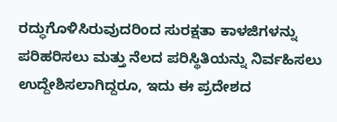ರದ್ಧುಗೊಳಿಸಿರುವುದರಿಂದ ಸುರಕ್ಷತಾ ಕಾಳಜಿಗಳನ್ನು ಪರಿಹರಿಸಲು ಮತ್ತು ನೆಲದ ಪರಿಸ್ಥಿತಿಯನ್ನು ನಿರ್ವಹಿಸಲು ಉದ್ದೇಶಿಸಲಾಗಿದ್ದರೂ, ಇದು ಈ ಪ್ರದೇಶದ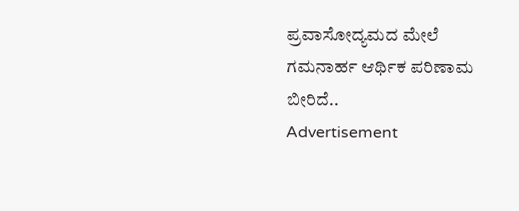ಪ್ರವಾಸೋದ್ಯಮದ ಮೇಲೆ ಗಮನಾರ್ಹ ಆರ್ಥಿಕ ಪರಿಣಾಮ ಬೀರಿದೆ..
Advertisement